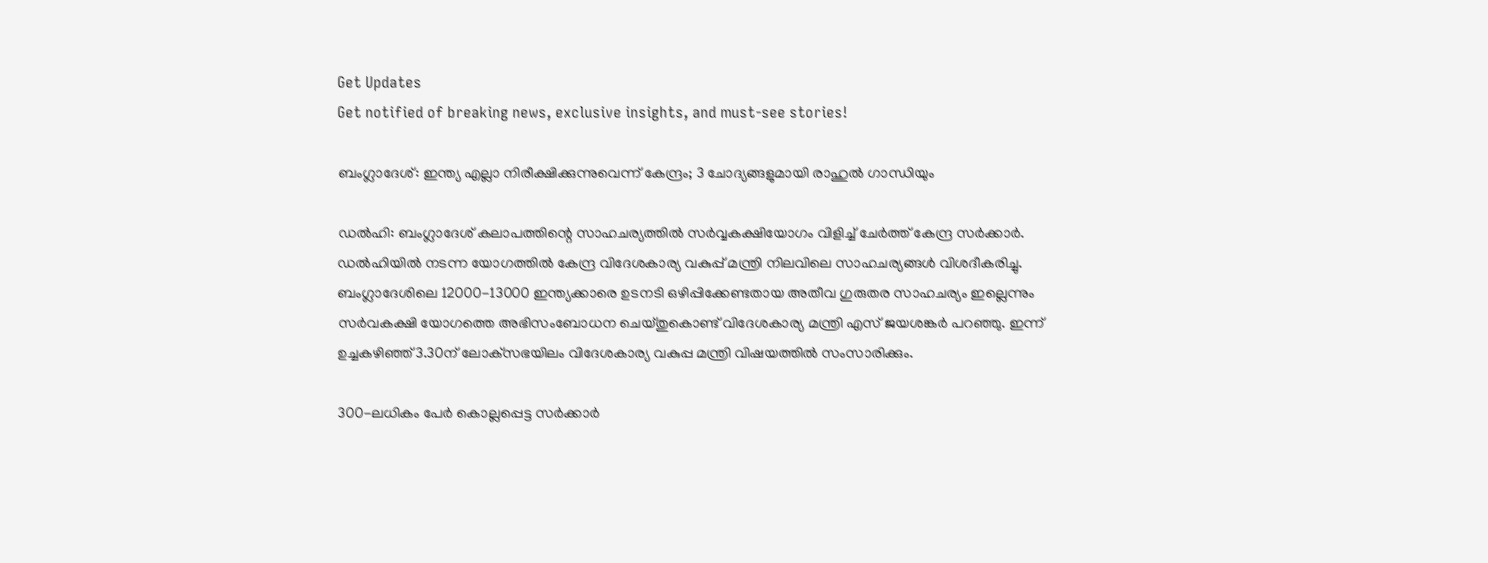Get Updates
Get notified of breaking news, exclusive insights, and must-see stories!

ബംഗ്ലാദേശ്: ഇന്ത്യ എല്ലാ നിരീക്ഷിക്കുന്നുവെന്ന് കേന്ദ്രം; 3 ചോദ്യങ്ങളുമായി രാഹുല്‍ ഗാന്ധിയും

ഡല്‍ഹി: ബംഗ്ലാദേശ് കലാപത്തിന്റെ സാഹചര്യത്തില്‍ സർവ്വകക്ഷിയോഗം വിളിച്ച് ചേർത്ത് കേന്ദ്ര സർക്കാർ. ഡല്‍ഹിയില്‍ നടന്ന യോഗത്തില്‍ കേന്ദ്ര വിദേശകാര്യ വകുപ്പ് മന്ത്രി നിലവിലെ സാഹചര്യങ്ങള്‍ വിശദീകരിച്ചു. ബംഗ്ലാദേശിലെ 12000-13000 ഇന്ത്യക്കാരെ ഉടനടി ഒഴിപ്പിക്കേണ്ടതായ അതീവ ഗുരുതര സാഹചര്യം ഇല്ലെന്നും സർവകക്ഷി യോഗത്തെ അഭിസംബോധന ചെയ്തുകൊണ്ട് വിദേശകാര്യ മന്ത്രി എസ് ജയശങ്കർ പറഞ്ഞു. ഇന്ന് ഉച്ചകഴിഞ്ഞ് 3.30ന് ലോക്‌സഭയിലം വിദേശകാര്യ വകുപ്പ മന്ത്രി വിഷയത്തിൽ സംസാരിക്കും.

300-ലധികം പേർ കൊല്ലപ്പെട്ട സർക്കാർ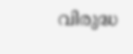വിരുദ്ധ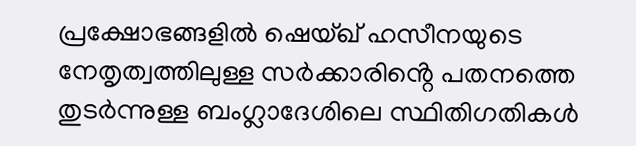പ്രക്ഷോഭങ്ങളിൽ ഷെയ്ഖ് ഹസീനയുടെ നേതൃത്വത്തിലുള്ള സർക്കാരിൻ്റെ പതനത്തെ തുടർന്നുള്ള ബംഗ്ലാദേശിലെ സ്ഥിതിഗതികൾ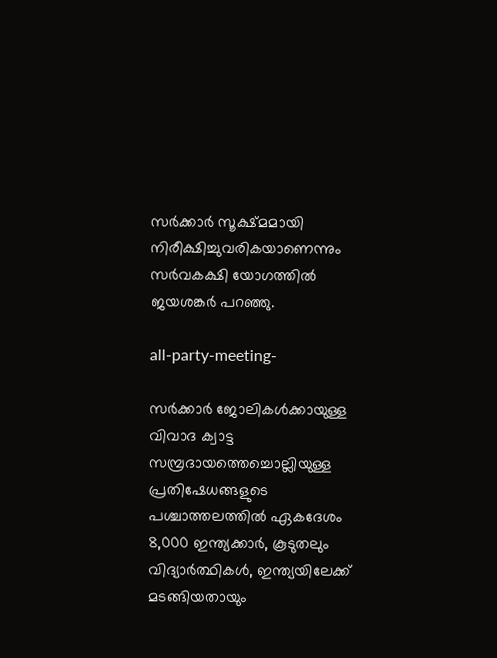സർക്കാർ സൂക്ഷ്മമായി നിരീക്ഷിച്ചുവരികയാണെന്നും സർവകക്ഷി യോഗത്തിൽ ജയശങ്കർ പറഞ്ഞു.

all-party-meeting-

സർക്കാർ ജോലികൾക്കായുള്ള വിവാദ ക്വാട്ട സമ്പ്രദായത്തെച്ചൊല്ലിയുള്ള പ്രതിഷേധങ്ങളുടെ പശ്ചാത്തലത്തിൽ ഏകദേശം 8,000 ഇന്ത്യക്കാർ, കൂടുതലും വിദ്യാർത്ഥികൾ, ഇന്ത്യയിലേക്ക് മടങ്ങിയതായും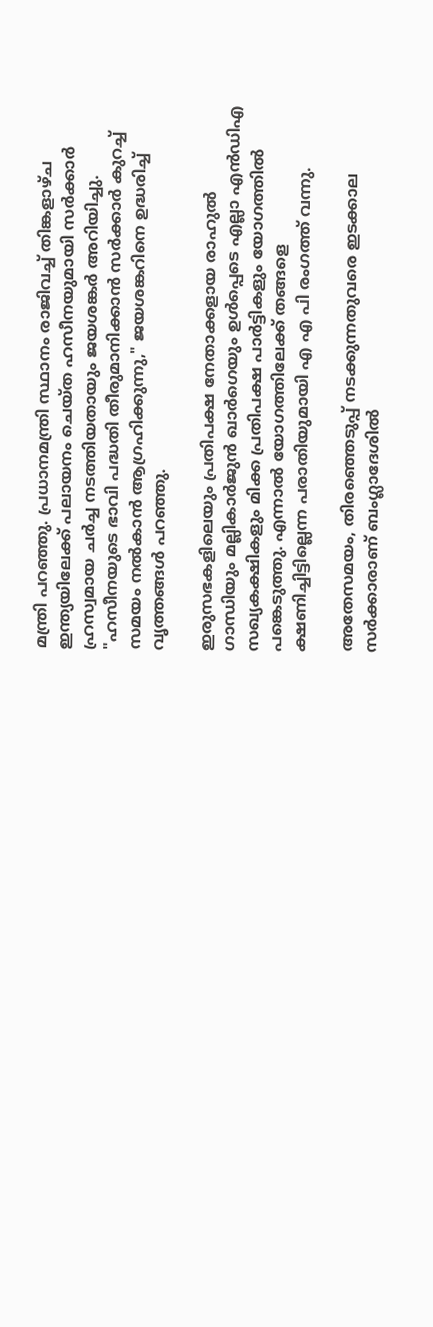മന്ത്രി പറഞ്ഞു. പ്രധാനമന്ത്രി സ്ഥാനം രാജിവച്ച് തിങ്കളാഴ്ച ഇന്ത്യയിലേക്ക് പലായനം ചെയ്ത ഹസീനയുമായി സർക്കാർ ഹ്രസ്വമായ ചർച്ച നടത്തിയതായും ജയശങ്കർ അറിയിച്ചു. "ഹസീനയുടെ ഭാവി പദ്ധതി തീരുമാനിക്കാൻ സർക്കാർ കുറച്ച് സമയം നൽകാൻ ആഗ്രഹിക്കുന്നു," ജയശങ്കറിനെ ഉദ്ധരിച്ച് വൃത്തങ്ങൾ പറഞ്ഞു.

ഇരുസഭകളിലെയും പ്രതിപക്ഷ നേതാക്കളായ രാഹുൽ ഗാന്ധിയും മല്ലികാർജുൻ ഖാർഗെയും ഉൾപ്പെടെ എല്ലാ എൻഡിഎ സഖ്യകക്ഷികളും മിക്ക പ്രതിപക്ഷ പാർട്ടികളും യോഗത്തിൽ പങ്കെടുത്തു. എന്നാൽ യോഗത്തിലേക്ക് തങ്ങളെ ക്ഷണിച്ചിട്ടില്ലെന്ന പരാതിയുമായി എ എ പി രംഗത്ത് വന്നു.

അതേസമയം, തിരഞ്ഞെടുപ്പ് നടക്കുന്നതുവരെ ഇടക്കാല സർക്കാരാണ് ബംഗ്ലാദേശിൽ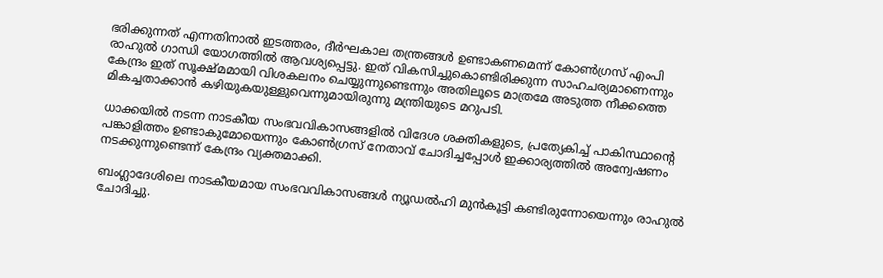ഭരിക്കുന്നത് എന്നതിനാൽ ഇടത്തരം, ദീർഘകാല തന്ത്രങ്ങൾ ഉണ്ടാകണമെന്ന് കോൺഗ്രസ് എംപി രാഹുൽ ഗാന്ധി യോഗത്തില്‍ ആവശ്യപ്പെട്ടു. ഇത് വികസിച്ചുകൊണ്ടിരിക്കുന്ന സാഹചര്യമാണെന്നും കേന്ദ്രം ഇത് സൂക്ഷ്മമായി വിശകലനം ചെയ്യുന്നുണ്ടെന്നും അതിലൂടെ മാത്രമേ അടുത്ത നീക്കത്തെ മികച്ചതാക്കാൻ കഴിയുകയുള്ളുവെന്നുമായിരുന്നു മന്ത്രിയുടെ മറുപടി.

ധാക്കയിൽ നടന്ന നാടകീയ സംഭവവികാസങ്ങളിൽ വിദേശ ശക്തികളുടെ, പ്രത്യേകിച്ച് പാകിസ്ഥാൻ്റെ പങ്കാളിത്തം ഉണ്ടാകുമോയെന്നും കോൺഗ്രസ് നേതാവ് ചോദിച്ചപ്പോള്‍ ഇക്കാര്യത്തില്‍ അന്വേഷണം നടക്കുന്നുണ്ടെന്ന് കേന്ദ്രം വ്യക്തമാക്കി.

ബംഗ്ലാദേശിലെ നാടകീയമായ സംഭവവികാസങ്ങൾ ന്യൂഡൽഹി മുൻകൂട്ടി കണ്ടിരുന്നോയെന്നും രാഹുല്‍ ചോദിച്ചു.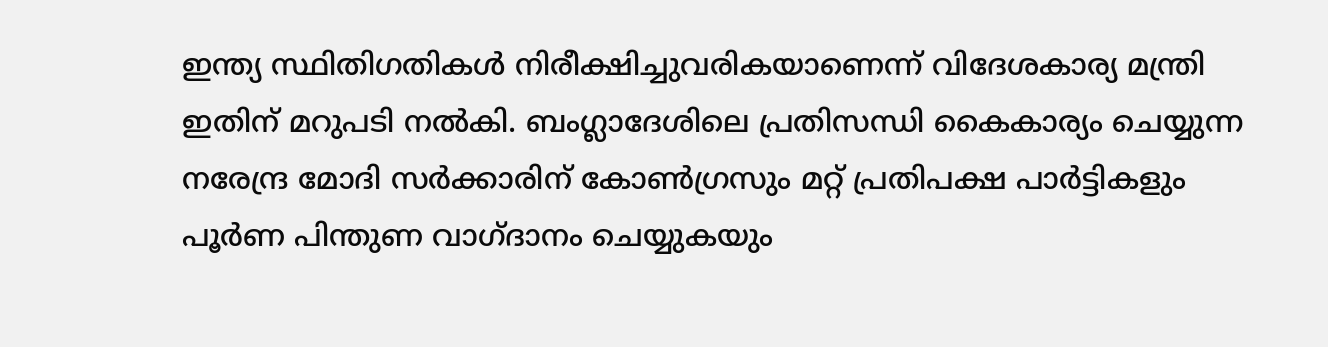ഇന്ത്യ സ്ഥിതിഗതികൾ നിരീക്ഷിച്ചുവരികയാണെന്ന് വിദേശകാര്യ മന്ത്രി ഇതിന് മറുപടി നൽകി. ബംഗ്ലാദേശിലെ പ്രതിസന്ധി കൈകാര്യം ചെയ്യുന്ന നരേന്ദ്ര മോദി സർക്കാരിന് കോൺഗ്രസും മറ്റ് പ്രതിപക്ഷ പാർട്ടികളും പൂർണ പിന്തുണ വാഗ്ദാനം ചെയ്യുകയും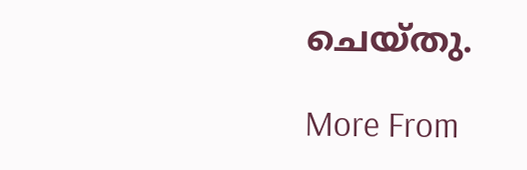ചെയ്തു.

More From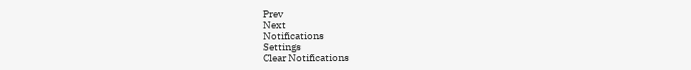Prev
Next
Notifications
Settings
Clear Notifications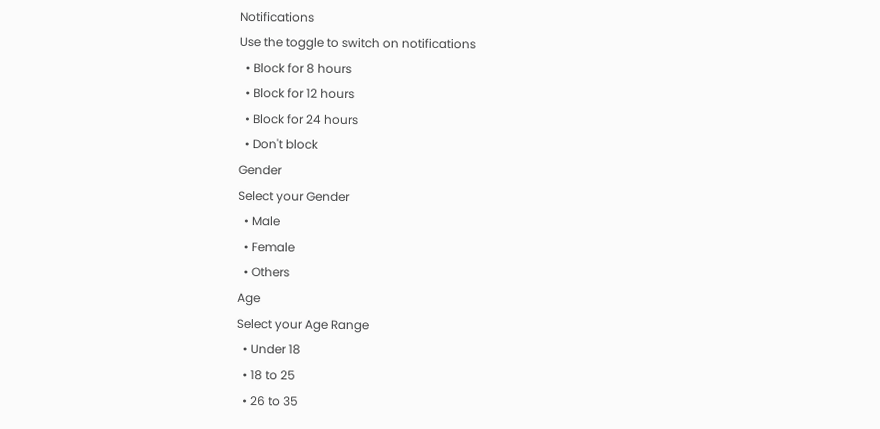Notifications
Use the toggle to switch on notifications
  • Block for 8 hours
  • Block for 12 hours
  • Block for 24 hours
  • Don't block
Gender
Select your Gender
  • Male
  • Female
  • Others
Age
Select your Age Range
  • Under 18
  • 18 to 25
  • 26 to 35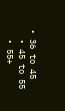• 36 to 45
  • 45 to 55
  • 55+